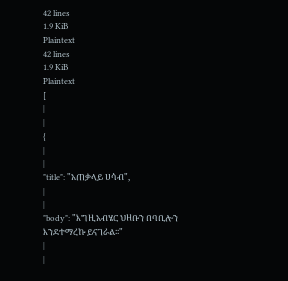42 lines
1.9 KiB
Plaintext
42 lines
1.9 KiB
Plaintext
[
|
|
{
|
|
"title": "አጠቃላይ ሀሳብ",
|
|
"body": "እግዚአብሄር ህዘቡን በባቢሎን እንደተማረኩ ይናገራል፡፡"
|
|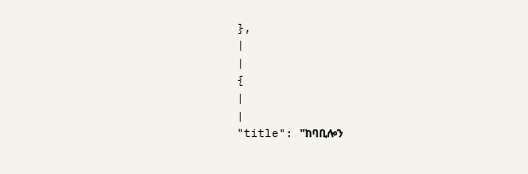},
|
|
{
|
|
"title": "ከባቢሎን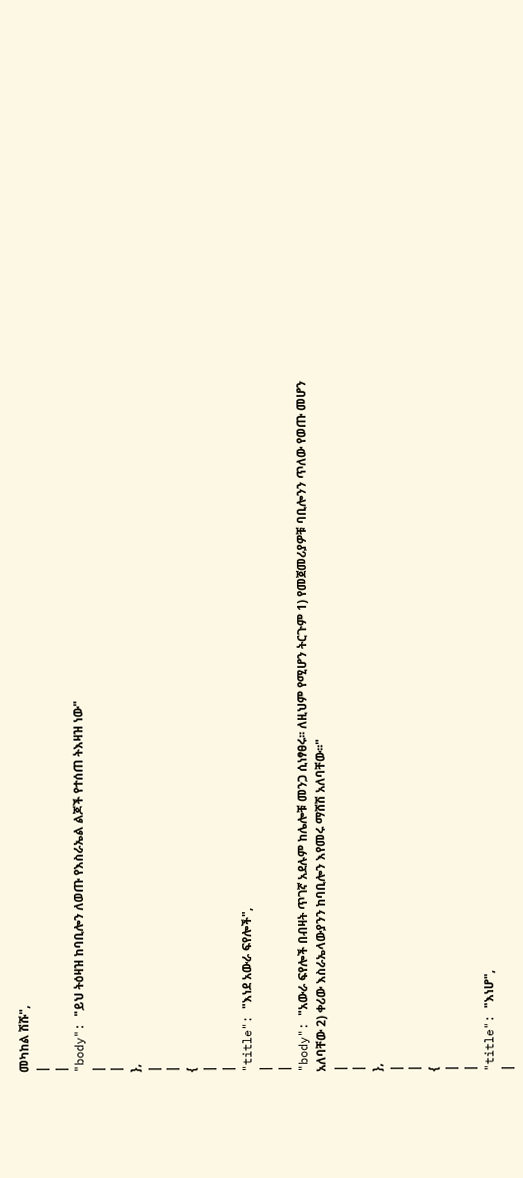መካከል ሽሹ",
|
|
"body": "ይህ ትዕዛዝ ከባቢሎን ለወጡ የእስራኤል ልጆች የተሰጠ ትእዛዝ ነው"
|
|
},
|
|
{
|
|
"title": "እነደ አውራ ፍየሎች",
|
|
"body": "አውራ ፍየሎች በብዛት ጥገኛ አደሉም ከሌሎቹ መንጋ ሲነፃፀሩ፡፡ ለዚህም የሚሆን ትርጉም 1) የመጀመሪያዎቹ ባቢሎንን ጥለው የወጡ መሆን አለባቸው 2) ቀሪው እስራኤላውያንን ከባቢሎን እየመሩ ማሸሽ አለባቸው፡፡"
|
|
},
|
|
{
|
|
"title": "እነሆ",
|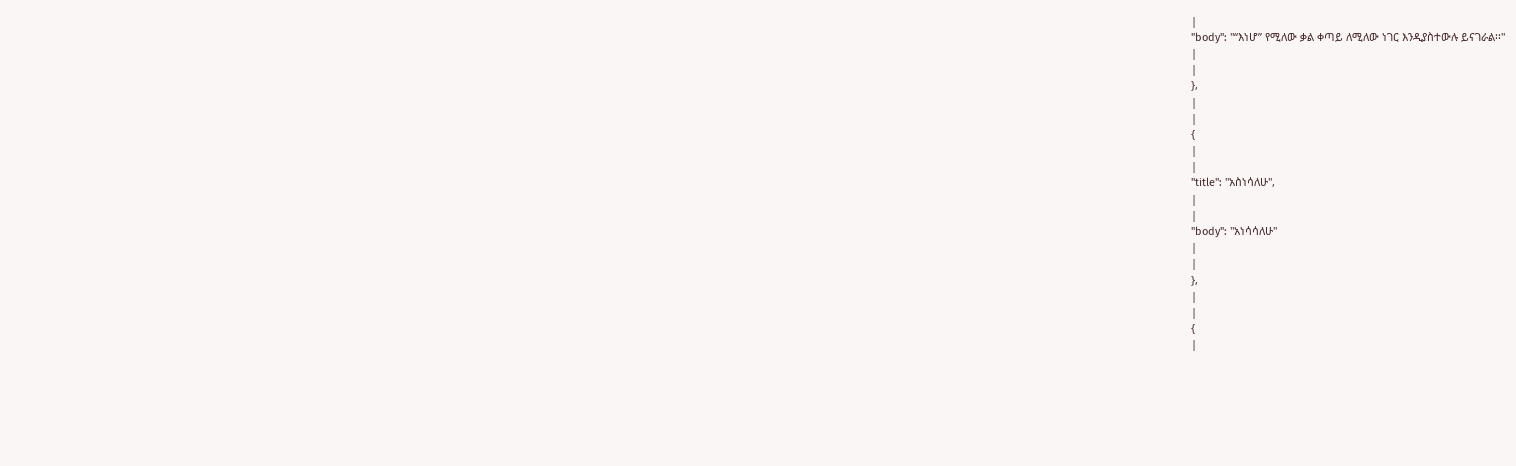|
"body": "“እነሆ” የሚለው ቃል ቀጣይ ለሚለው ነገር እንዲያስተውሉ ይናገራል፡፡"
|
|
},
|
|
{
|
|
"title": "አስነሳለሁ",
|
|
"body": "አነሳሳለሁ"
|
|
},
|
|
{
|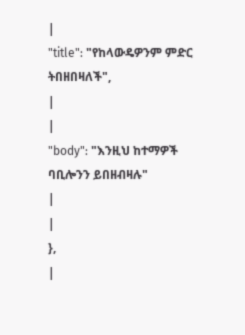|
"title": "የከላውዴዎንም ምድር ትበዘበዛለች",
|
|
"body": "እንዚህ ከተማዎች ባቢሎንን ይበዘብዛሉ"
|
|
},
|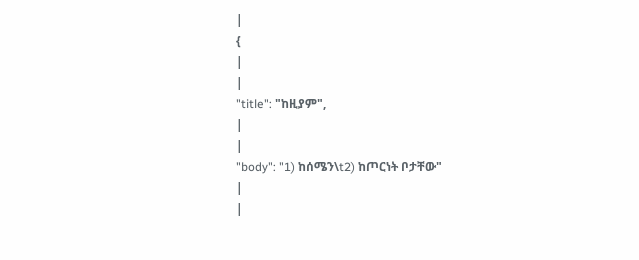|
{
|
|
"title": "ከዚያም",
|
|
"body": "1) ከሰሜን\t2) ከጦርነት ቦታቸው"
|
|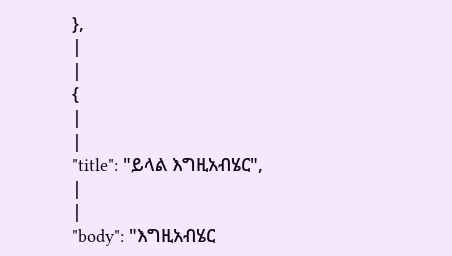},
|
|
{
|
|
"title": "ይላል እግዚአብሄር",
|
|
"body": "እግዚአብሄር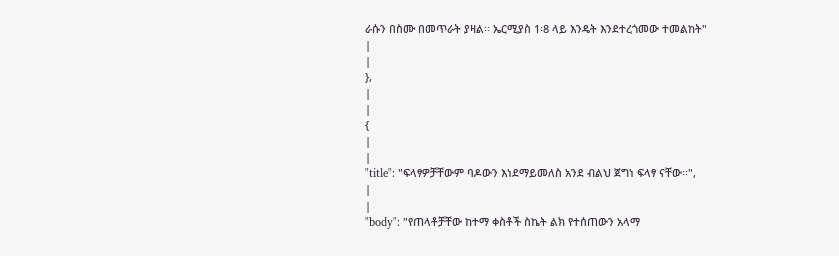ራሱን በስሙ በመጥራት ያዛል፡፡ ኤርሚያስ 1፡8 ላይ እንዴት እንደተረጎመው ተመልከት"
|
|
},
|
|
{
|
|
"title": "ፍላፃዎቻቸውም ባዶውን እነደማይመለስ አንደ ብልህ ጀግነ ፍላፃ ናቸው፡፡",
|
|
"body": "የጠላቶቻቸው ከተማ ቀስቶች ስኬት ልክ የተሰጠውን አላማ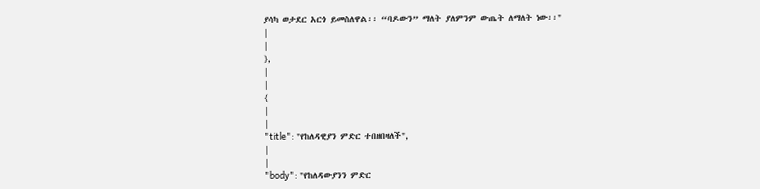ያሳካ ወታደር አርጎ ይመስለዋል፡፡ “ባዶውን” ማለት ያለምንም ውጤት ለማለት ነው፡፡"
|
|
},
|
|
{
|
|
"title": "የከለዳዊያን ምድር ተበዘበዛለች",
|
|
"body": "የከለዳውያንን ምድር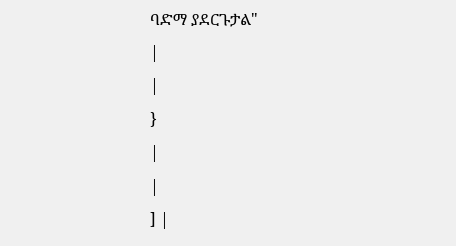ባድማ ያደርጉታል"
|
|
}
|
|
] |